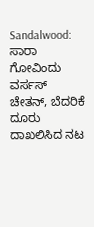Sandalwood: ಸಾರಾ ಗೋವಿಂದು ವರ್ಸಸ್ ಚೇತನ್, ಬೆದರಿಕೆ ದೂರು ದಾಖಲಿಸಿದ ನಟ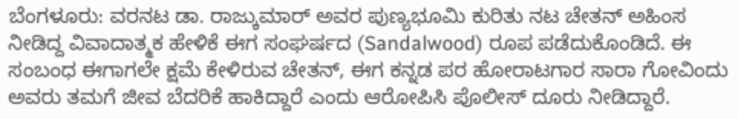ಬೆಂಗಳೂರು: ವರನಟ ಡಾ. ರಾಜ್ಕುಮಾರ್ ಅವರ ಪುಣ್ಯಭೂಮಿ ಕುರಿತು ನಟ ಚೇತನ್ ಅಹಿಂಸ ನೀಡಿದ್ದ ವಿವಾದಾತ್ಮಕ ಹೇಳಿಕೆ ಈಗ ಸಂಘರ್ಷದ (Sandalwood) ರೂಪ ಪಡೆದುಕೊಂಡಿದೆ. ಈ ಸಂಬಂಧ ಈಗಾಗಲೇ ಕ್ಷಮೆ ಕೇಳಿರುವ ಚೇತನ್, ಈಗ ಕನ್ನಡ ಪರ ಹೋರಾಟಗಾರ ಸಾರಾ ಗೋವಿಂದು ಅವರು ತಮಗೆ ಜೀವ ಬೆದರಿಕೆ ಹಾಕಿದ್ದಾರೆ ಎಂದು ಆರೋಪಿಸಿ ಪೊಲೀಸ್ ದೂರು ನೀಡಿದ್ದಾರೆ.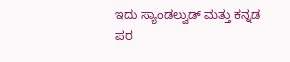ಇದು ಸ್ಯಾಂಡಲ್ವುಡ್ ಮತ್ತು ಕನ್ನಡ ಪರ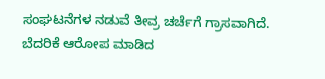ಸಂಘಟನೆಗಳ ನಡುವೆ ತೀವ್ರ ಚರ್ಚೆಗೆ ಗ್ರಾಸವಾಗಿದೆ. ಬೆದರಿಕೆ ಆರೋಪ ಮಾಡಿದ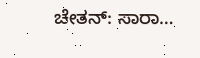ಚೇತನ್: ಸಾರಾ…